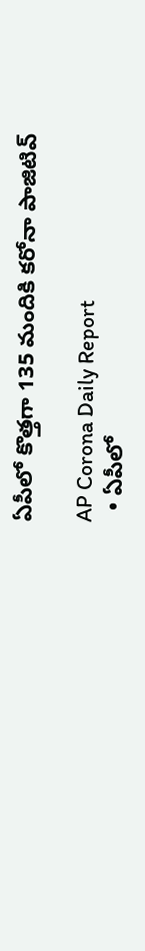ఏపీలో కొత్తగా 135 మందికి కరోనా పాజిటివ్

AP Corona Daily Report
  • ఏపీలో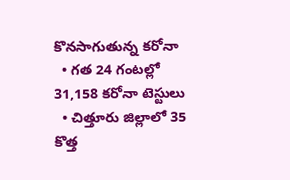కొనసాగుతున్న కరోనా
  • గత 24 గంటల్లో 31,158 కరోనా టెస్టులు
  • చిత్తూరు జిల్లాలో 35 కొత్త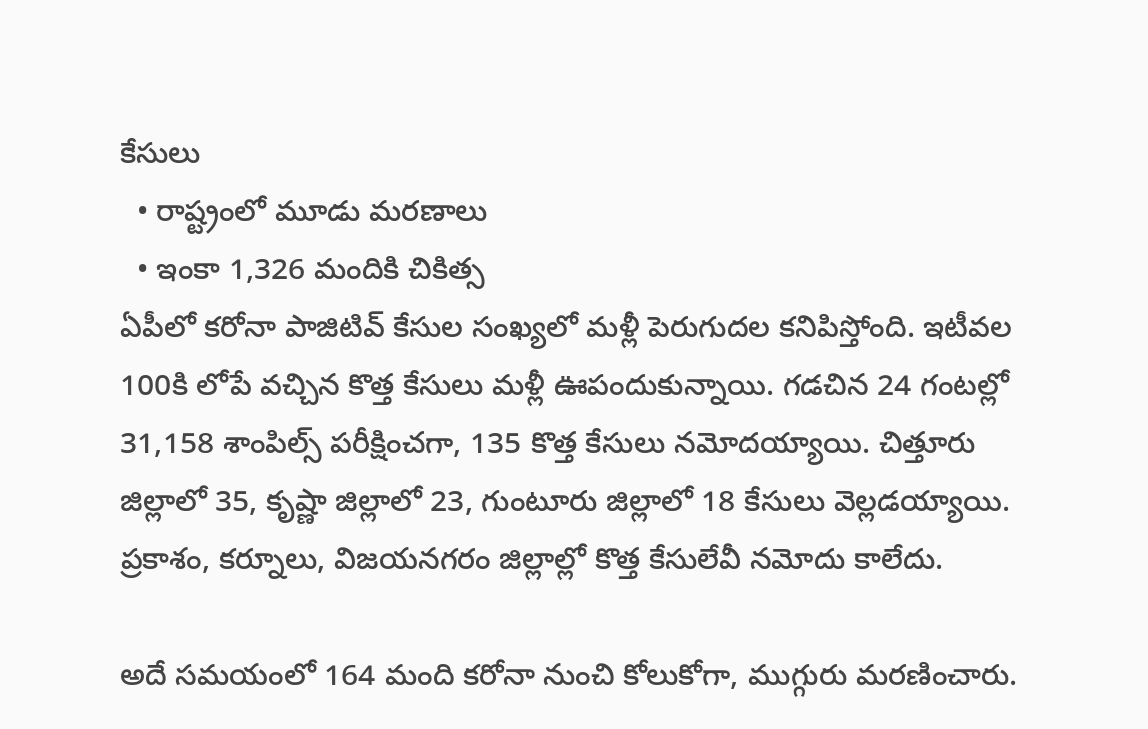కేసులు
  • రాష్ట్రంలో మూడు మరణాలు
  • ఇంకా 1,326 మందికి చికిత్స
ఏపీలో కరోనా పాజిటివ్ కేసుల సంఖ్యలో మళ్లీ పెరుగుదల కనిపిస్తోంది. ఇటీవల 100కి లోపే వచ్చిన కొత్త కేసులు మళ్లీ ఊపందుకున్నాయి. గడచిన 24 గంటల్లో 31,158 శాంపిల్స్ పరీక్షించగా, 135 కొత్త కేసులు నమోదయ్యాయి. చిత్తూరు జిల్లాలో 35, కృష్ణా జిల్లాలో 23, గుంటూరు జిల్లాలో 18 కేసులు వెల్లడయ్యాయి. ప్రకాశం, కర్నూలు, విజయనగరం జిల్లాల్లో కొత్త కేసులేవీ నమోదు కాలేదు.

అదే సమయంలో 164 మంది కరోనా నుంచి కోలుకోగా, ముగ్గురు మరణించారు.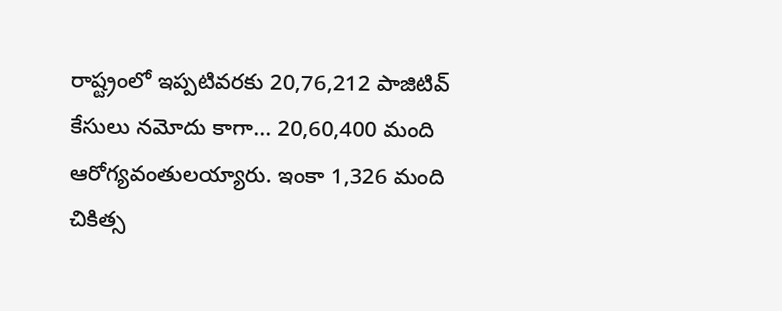రాష్ట్రంలో ఇప్పటివరకు 20,76,212 పాజిటివ్ కేసులు నమోదు కాగా... 20,60,400 మంది ఆరోగ్యవంతులయ్యారు. ఇంకా 1,326 మంది చికిత్స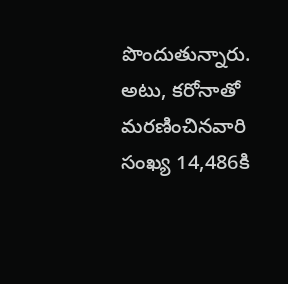పొందుతున్నారు. అటు, కరోనాతో మరణించినవారి సంఖ్య 14,486కి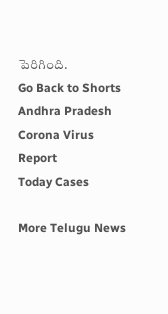పెరిగింది.
Go Back to Shorts
Andhra Pradesh
Corona Virus
Report
Today Cases

More Telugu News